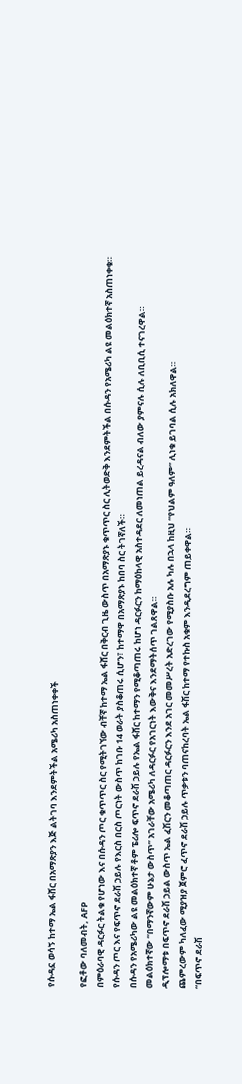የሱዳኗ ወሳኝ ከተማ ኤል ፋሸር በአማጽያን እጅ ልትገባ እንደምትችል አሜሪካ አስጠነቀቀች

የፎቶው ባለመብት, AFP
በምዕራባዊ ዳርፉር ትልቁ የሆነው እና በሱዳን ጦር ቁጥጥር ስር የሚትገኘው ብቸኛ ከተማ ኤል ፋሸር በቅርብ ጊዜ ውስጥ በአማጽያኑ ቁጥጥር ስር ሊትወድቅ እንደምትችል በሱዳን የአሜሪካ ልዩ መልዕክተኛ አስጠነቀቁ።
የሱዳን ጦር እና የፍጥኖ ደራሽ ኃይሉ የእርስ በርስ ጦርነት ውስጥ ከገቡ 14 ወራት ያስቆጠሩ ሲሆን፣ ከተማዋ በአማጽያኑ ከበባ ስር ትገኛለች።
በሱዳን የአሜሪካው ልዩ መልዕክተኛ ቶም ፔሪሎ ፍጥኖ ደራሽ ኃይሉ የኤል ፋሸር ከተማን የሚቆጣጠሩ ከሆነ ዳርፉርን ከማዕከላዊ አስተዳደር ለመነጠል ይረዳናል ብለው ያምናሉ ሲሉ ለቢቢሲ ተናገረዋል።
መልዕክተኛው “በማንኛውም ሁኔታ ውስጥ” አገራቸው አሜሪካ ለዳርፉር የአገርነት እውቅና እንደማትሰጥ ገልጸዋል።
ዲፕሎማቱ በፍጥኖ ደራሽ ኃይል ውስጥ ኤል ፈሽርን መቆጣጠር ዳርፉርን እንደ አገር መመሥረት አድረገው የሚያስቡ አሉ ካሉ በኋላ ከዚህ “የህልም ዓለም” ሊነቁ ይገባል ሲሉ አክለዋል።
ጨምረውም ካለፈው ሚያዝያ ጀምሮ ፈጥኖ ደራሽ ኃይሉ ጥቃቱን ባጠናከረባት ኤል ፋሽር ከተማ የተኩስ አቁም እንዲደረግም ጠይቀዋል።
“በፍጥኖ ደራሽ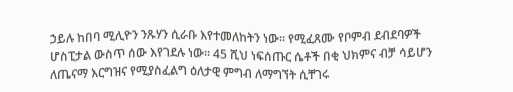ኃይሉ ከበባ ሚሊዮን ንጹሃን ሲራቡ እየተመለከትን ነው። የሚፈጸሙ የቦምብ ደብደባዎች ሆስፒታል ውስጥ ሰው እየገደሉ ነው። 45 ሺህ ነፍሰጡር ሴቶች በቂ ህክምና ብቻ ሳይሆን ለጤናማ እርግዝና የሚያስፈልግ ዕለታዊ ምግብ ለማግኘት ሲቸገሩ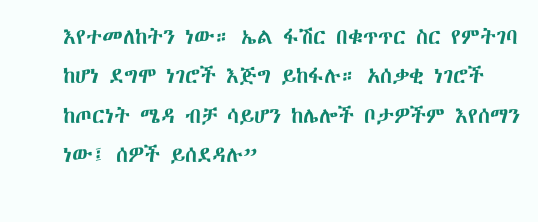እየተመለከትን ነው። ኤል ፋሽር በቁጥጥር ስር የምትገባ ከሆነ ደግሞ ነገሮች እጅግ ይከፋሉ። አሰቃቂ ነገሮች ከጦርነት ሜዳ ብቻ ሳይሆን ከሌሎች ቦታዎችም እየሰማን ነው፤ ሰዎች ይሰደዳሉ”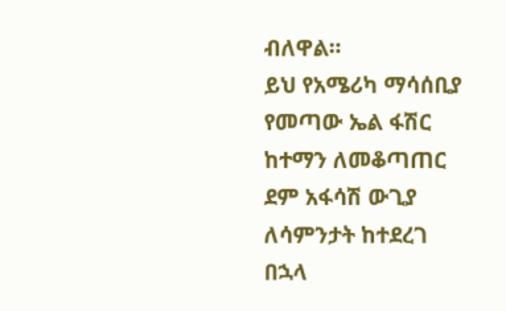ብለዋል።
ይህ የአሜሪካ ማሳሰቢያ የመጣው ኤል ፋሽር ከተማን ለመቆጣጠር ደም አፋሳሽ ውጊያ ለሳምንታት ከተደረገ በኋላ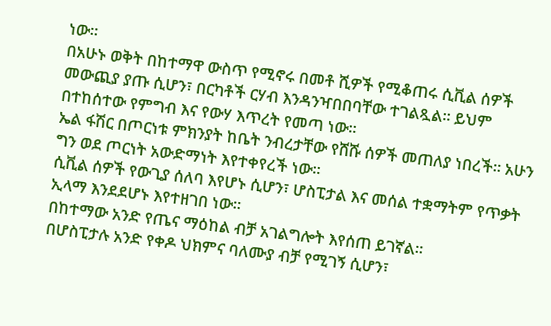ነው።
በአሁኑ ወቅት በከተማዋ ውስጥ የሚኖሩ በመቶ ሺዎች የሚቆጠሩ ሲቪል ሰዎች መውጪያ ያጡ ሲሆን፣ በርካቶች ርሃብ እንዳንዣበበባቸው ተገልጿል። ይህም በተከሰተው የምግብ እና የውሃ እጥረት የመጣ ነው።
ኤል ፋሽር በጦርነቱ ምክንያት ከቤት ንብረታቸው የሸሹ ሰዎች መጠለያ ነበረች። አሁን ግን ወደ ጦርነት አውድማነት እየተቀየረች ነው።
ሲቪል ሰዎች የውጊያ ሰለባ እየሆኑ ሲሆን፣ ሆስፒታል እና መሰል ተቋማትም የጥቃት ኢላማ እንደደሆኑ እየተዘገበ ነው።
በከተማው አንድ የጤና ማዕከል ብቻ አገልግሎት እየሰጠ ይገኛል።
በሆስፒታሉ አንድ የቀዶ ህክምና ባለሙያ ብቻ የሚገኝ ሲሆን፣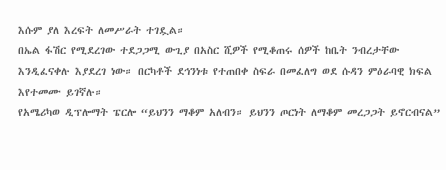እሱም ያለ እረፍት ለመሥራት ተገዷል።
በኤል ፋሽር የሚደረገው ተደጋጋሚ ውጊያ በአስር ሺዎች የሚቆጠሩ ሰዎች ከቤት ንብረታቸው እንዲፈናቀሉ እያደረገ ነው። በርካቶች ደኅንነቱ የተጠበቀ ስፍራ በመፈለግ ወደ ሱዳን ምዕራባዊ ክፍል እየተመሙ ይገኛሉ።
የአሜሪካወ ዲፕሎማት ፔርሎ “ይህንን ማቆም አለብን። ይህንን ጦርነት ለማቆም መረጋጋት ይኖርብናል”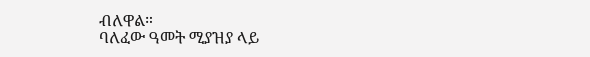ብለዋል።
ባለፈው ዓመት ሚያዝያ ላይ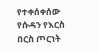የተቀሰቀሰው የሱዳን የእርስ በርስ ጦርነት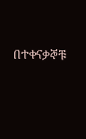በተቀናቃኞቹ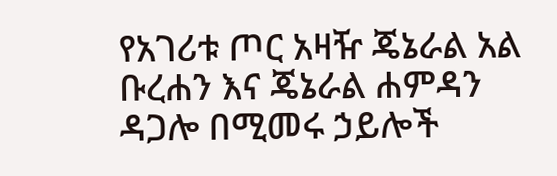የአገሪቱ ጦር አዛዥ ጄኔራል አል ቡረሐን እና ጄኔራል ሐምዳን ዳጋሎ በሚመሩ ኃይሎች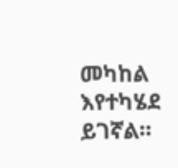መካከል እየተካሄደ ይገኛል።